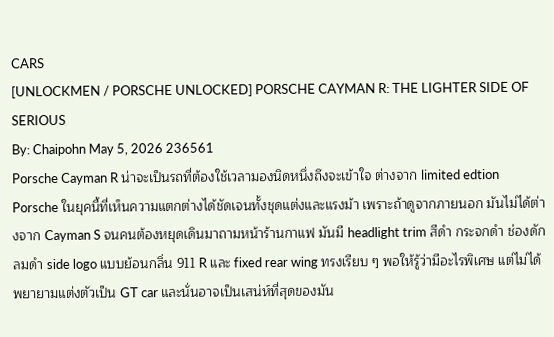CARS
[UNLOCKMEN / PORSCHE UNLOCKED] PORSCHE CAYMAN R: THE LIGHTER SIDE OF SERIOUS
By: Chaipohn May 5, 2026 236561
Porsche Cayman R น่าจะเป็นรถที่ต้องใช้เวลามองนิดหนึ่งถึงจะเข้าใจ ต่างจาก limited edtion Porsche ในยุคนี้ที่เห็นความแตกต่างได้ชัดเจนทั้งชุดแต่งและแรงม้า เพราะถ้าดูจากภายนอก มันไม่ได้ต่างจาก Cayman S จนคนต้องหยุดเดินมาถามหน้าร้านกาแฟ มันมี headlight trim สีดำ กระจกดำ ช่องดักลมดำ side logo แบบย้อนกลิ่น 911 R และ fixed rear wing ทรงเรียบ ๆ พอให้รู้ว่ามีอะไรพิเศษ แต่ไม่ได้พยายามแต่งตัวเป็น GT car และนั่นอาจเป็นเสน่ห์ที่สุดของมัน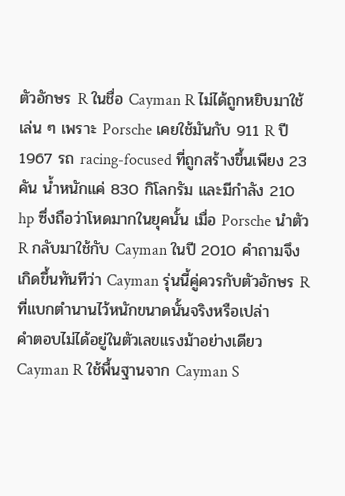ตัวอักษร R ในชื่อ Cayman R ไม่ได้ถูกหยิบมาใช้เล่น ๆ เพราะ Porsche เคยใช้มันกับ 911 R ปี 1967 รถ racing-focused ที่ถูกสร้างขึ้นเพียง 23 คัน น้ำหนักแค่ 830 กิโลกรัม และมีกำลัง 210 hp ซึ่งถือว่าโหดมากในยุคนั้น เมื่อ Porsche นำตัว R กลับมาใช้กับ Cayman ในปี 2010 คำถามจึงเกิดขึ้นทันทีว่า Cayman รุ่นนี้คู่ควรกับตัวอักษร R ที่แบกตำนานไว้หนักขนาดนั้นจริงหรือเปล่า
คำตอบไม่ได้อยู่ในตัวเลขแรงม้าอย่างเดียว Cayman R ใช้พื้นฐานจาก Cayman S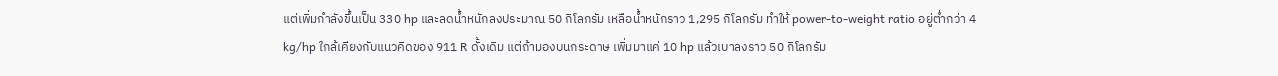แต่เพิ่มกำลังขึ้นเป็น 330 hp และลดน้ำหนักลงประมาณ 50 กิโลกรัม เหลือน้ำหนักราว 1,295 กิโลกรัม ทำให้ power-to-weight ratio อยู่ต่ำกว่า 4 kg/hp ใกล้เคียงกับแนวคิดของ 911 R ดั้งเดิม แต่ถ้ามองบนกระดาษ เพิ่มมาแค่ 10 hp แล้วเบาลงราว 50 กิโลกรัม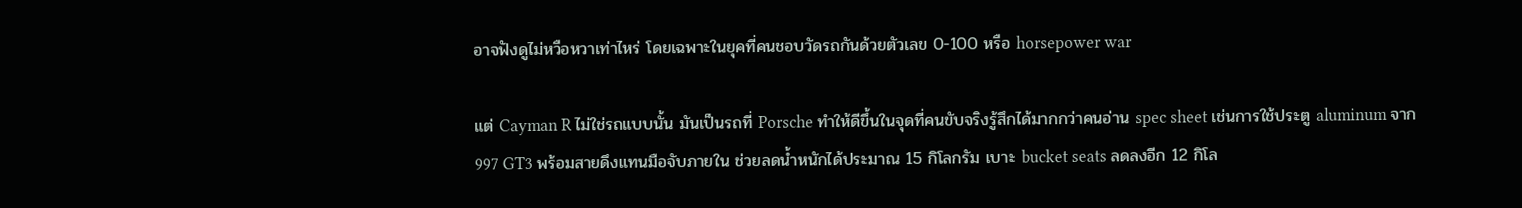อาจฟังดูไม่หวือหวาเท่าไหร่ โดยเฉพาะในยุคที่คนชอบวัดรถกันด้วยตัวเลข 0-100 หรือ horsepower war

แต่ Cayman R ไม่ใช่รถแบบนั้น มันเป็นรถที่ Porsche ทำให้ดีขึ้นในจุดที่คนขับจริงรู้สึกได้มากกว่าคนอ่าน spec sheet เช่นการใช้ประตู aluminum จาก 997 GT3 พร้อมสายดึงแทนมือจับภายใน ช่วยลดน้ำหนักได้ประมาณ 15 กิโลกรัม เบาะ bucket seats ลดลงอีก 12 กิโล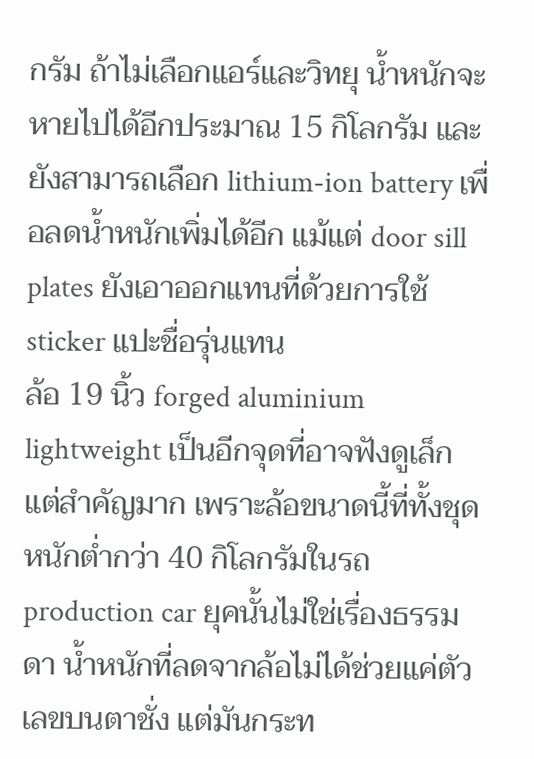กรัม ถ้าไม่เลือกแอร์และวิทยุ น้ำหนักจะหายไปได้อีกประมาณ 15 กิโลกรัม และยังสามารถเลือก lithium-ion battery เพื่อลดน้ำหนักเพิ่มได้อีก แม้แต่ door sill plates ยังเอาออกแทนที่ด้วยการใช้ sticker แปะชื่อรุ่นแทน
ล้อ 19 นิ้ว forged aluminium lightweight เป็นอีกจุดที่อาจฟังดูเล็ก แต่สำคัญมาก เพราะล้อขนาดนี้ที่ทั้งชุดหนักต่ำกว่า 40 กิโลกรัมในรถ production car ยุคนั้นไม่ใช่เรื่องธรรมดา น้ำหนักที่ลดจากล้อไม่ได้ช่วยแค่ตัวเลขบนตาชั่ง แต่มันกระท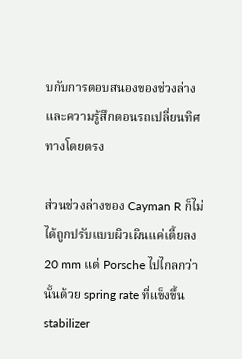บกับการตอบสนองของช่วงล่างและความรู้สึกตอนรถเปลี่ยนทิศทางโดยตรง

ส่วนช่วงล่างของ Cayman R ก็ไม่ได้ถูกปรับแบบผิวเผินแค่เตี้ยลง 20 mm แต่ Porsche ไปไกลกว่านั้นด้วย spring rate ที่แข็งขึ้น stabilizer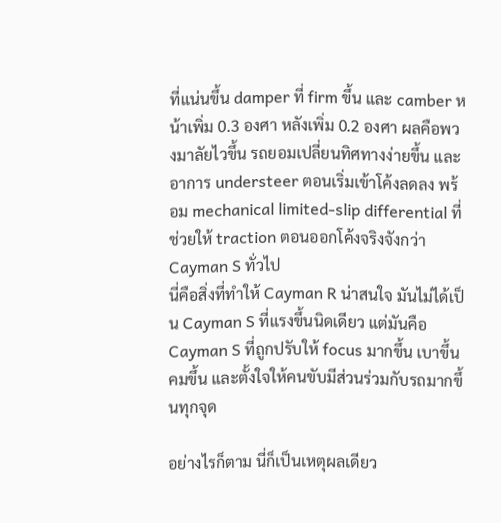ที่แน่นขึ้น damper ที่ firm ขึ้น และ camber หน้าเพิ่ม 0.3 องศา หลังเพิ่ม 0.2 องศา ผลคือพวงมาลัยไวขึ้น รถยอมเปลี่ยนทิศทางง่ายขึ้น และอาการ understeer ตอนเริ่มเข้าโค้งลดลง พร้อม mechanical limited-slip differential ที่ช่วยให้ traction ตอนออกโค้งจริงจังกว่า Cayman S ทั่วไป
นี่คือสิ่งที่ทำให้ Cayman R น่าสนใจ มันไม่ได้เป็น Cayman S ที่แรงขึ้นนิดเดียว แต่มันคือ Cayman S ที่ถูกปรับให้ focus มากขึ้น เบาขึ้น คมขึ้น และตั้งใจให้คนขับมีส่วนร่วมกับรถมากขึ้นทุกจุด

อย่างไรก็ตาม นี่ก็เป็นเหตุผลเดียว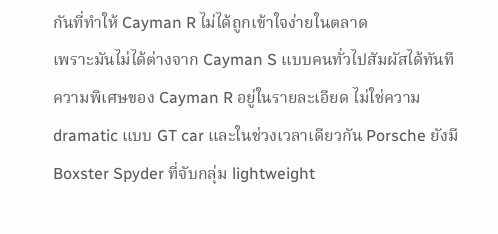กันที่ทำให้ Cayman R ไม่ได้ถูกเข้าใจง่ายในตลาด
เพราะมันไม่ได้ต่างจาก Cayman S แบบคนทั่วไปสัมผัสได้ทันที ความพิเศษของ Cayman R อยู่ในรายละเอียด ไม่ใช่ความ dramatic แบบ GT car และในช่วงเวลาเดียวกัน Porsche ยังมี Boxster Spyder ที่จับกลุ่ม lightweight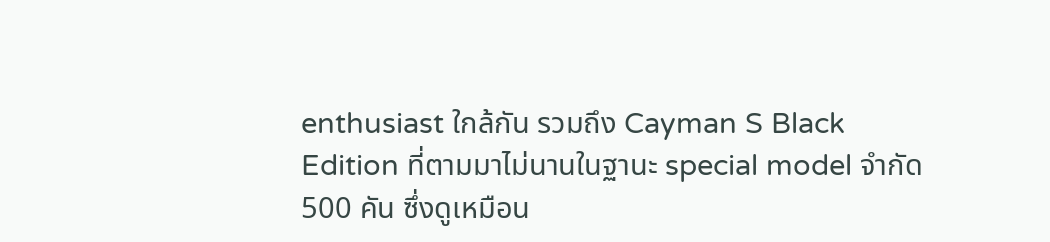enthusiast ใกล้กัน รวมถึง Cayman S Black Edition ที่ตามมาไม่นานในฐานะ special model จำกัด 500 คัน ซึ่งดูเหมือน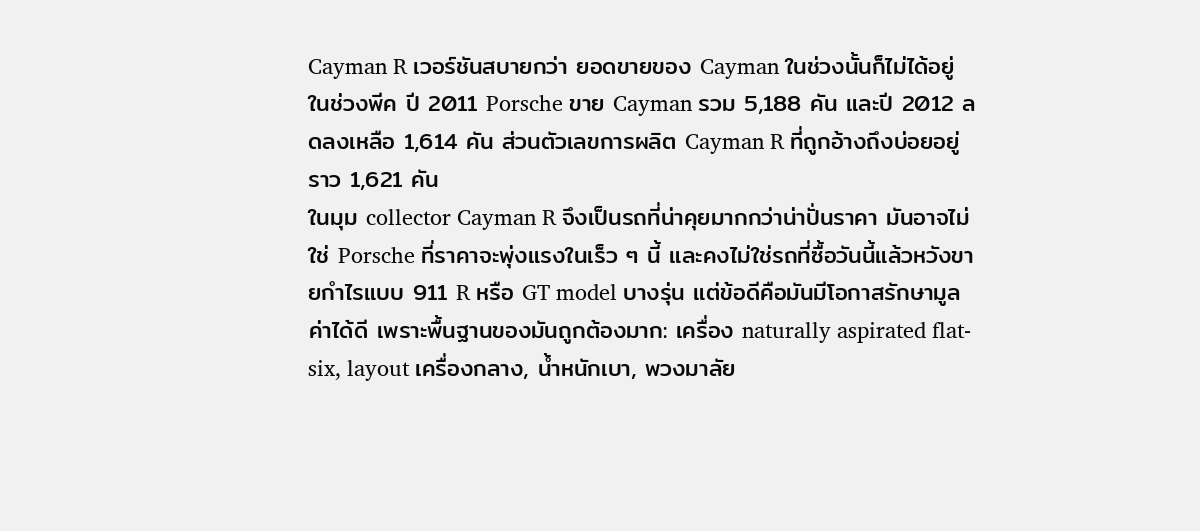Cayman R เวอร์ชันสบายกว่า ยอดขายของ Cayman ในช่วงนั้นก็ไม่ได้อยู่ในช่วงพีค ปี 2011 Porsche ขาย Cayman รวม 5,188 คัน และปี 2012 ลดลงเหลือ 1,614 คัน ส่วนตัวเลขการผลิต Cayman R ที่ถูกอ้างถึงบ่อยอยู่ราว 1,621 คัน
ในมุม collector Cayman R จึงเป็นรถที่น่าคุยมากกว่าน่าปั่นราคา มันอาจไม่ใช่ Porsche ที่ราคาจะพุ่งแรงในเร็ว ๆ นี้ และคงไม่ใช่รถที่ซื้อวันนี้แล้วหวังขายกำไรแบบ 911 R หรือ GT model บางรุ่น แต่ข้อดีคือมันมีโอกาสรักษามูลค่าได้ดี เพราะพื้นฐานของมันถูกต้องมาก: เครื่อง naturally aspirated flat-six, layout เครื่องกลาง, น้ำหนักเบา, พวงมาลัย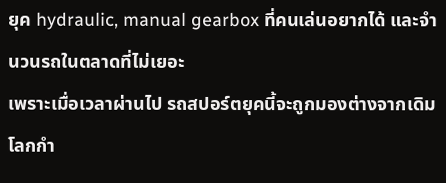ยุค hydraulic, manual gearbox ที่คนเล่นอยากได้ และจำนวนรถในตลาดที่ไม่เยอะ
เพราะเมื่อเวลาผ่านไป รถสปอร์ตยุคนี้จะถูกมองต่างจากเดิม โลกกำ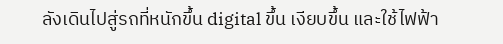ลังเดินไปสู่รถที่หนักขึ้น digital ขึ้น เงียบขึ้น และใช้ไฟฟ้า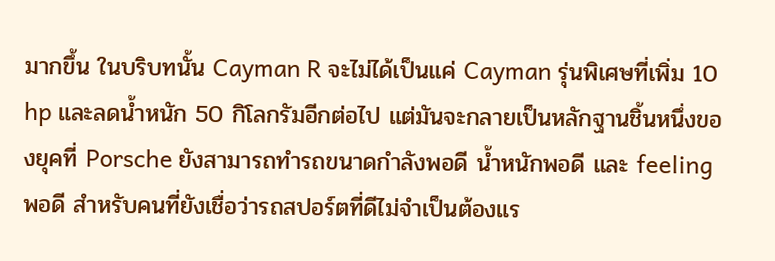มากขึ้น ในบริบทนั้น Cayman R จะไม่ได้เป็นแค่ Cayman รุ่นพิเศษที่เพิ่ม 10 hp และลดน้ำหนัก 50 กิโลกรัมอีกต่อไป แต่มันจะกลายเป็นหลักฐานชิ้นหนึ่งของยุคที่ Porsche ยังสามารถทำรถขนาดกำลังพอดี น้ำหนักพอดี และ feeling พอดี สำหรับคนที่ยังเชื่อว่ารถสปอร์ตที่ดีไม่จำเป็นต้องแร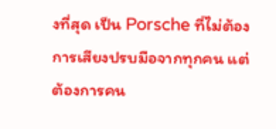งที่สุด เป็น Porsche ที่ไม่ต้องการเสียงปรบมือจากทุกคน แต่ต้องการคน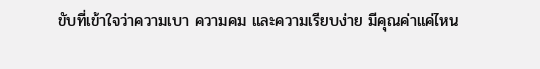ขับที่เข้าใจว่าความเบา ความคม และความเรียบง่าย มีคุณค่าแค่ไหน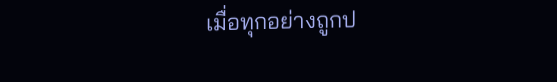เมื่อทุกอย่างถูกป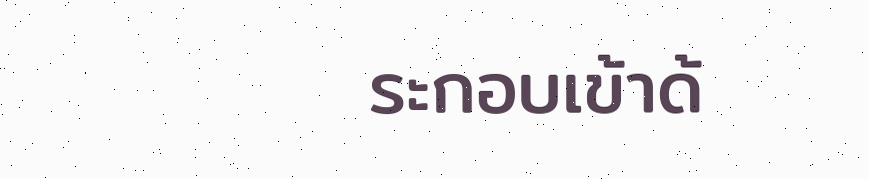ระกอบเข้าด้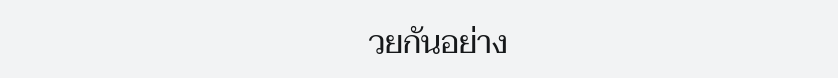วยกันอย่าง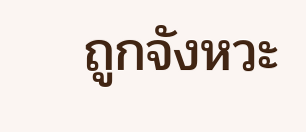ถูกจังหวะ